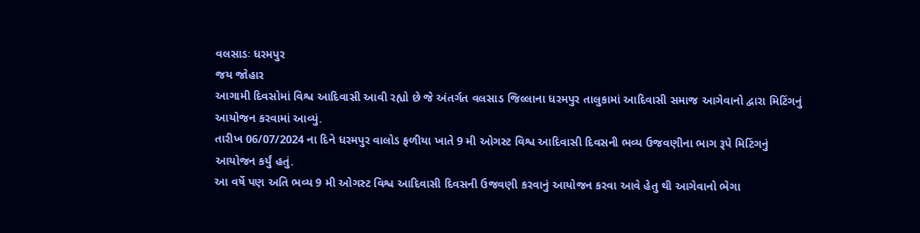વલસાડઃ ધરમપુર
જય જોહાર
આગામી દિવસોમાં વિશ્વ આદિવાસી આવી રહ્યો છે જે અંતર્ગત વલસાડ જિલ્લાના ધરમપુર તાલુકામાં આદિવાસી સમાજ આગેવાનો દ્વારા મિટિંગનું આયોજન કરવામાં આવ્યું.
તારીખ 06/07/2024 ના દિને ધરમપુર વાલોડ ફળીયા ખાતે 9 મી ઓગસ્ટ વિશ્વ આદિવાસી દિવસની ભવ્ય ઉજવણીના ભાગ રૂપે મિટિંગનું આયોજન કર્યું હતું.
આ વર્ષે પણ અતિ ભવ્ય 9 મી ઓગસ્ટ વિશ્વ આદિવાસી દિવસની ઉજવણી કરવાનું આયોજન કરવા આવે હેતુ થી આગેવાનો ભેગા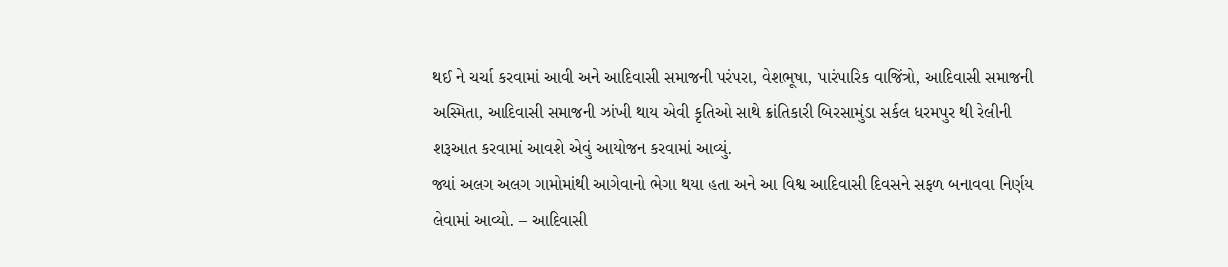થઈ ને ચર્ચા કરવામાં આવી અને આદિવાસી સમાજની પરંપરા, વેશભૂષા, પારંપારિક વાજિંત્રો, આદિવાસી સમાજની અસ્મિતા, આદિવાસી સમાજની ઝાંખી થાય એવી કૃતિઓ સાથે ક્રાંતિકારી બિરસામુંડા સર્કલ ધરમપુર થી રેલીની શરૂઆત કરવામાં આવશે એવું આયોજન કરવામાં આવ્યું.
જ્યાં અલગ અલગ ગામોમાંથી આગેવાનો ભેગા થયા હતા અને આ વિશ્વ આદિવાસી દિવસને સફળ બનાવવા નિર્ણય લેવામાં આવ્યો. – આદિવાસી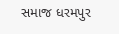સમાજ ધરમપુર